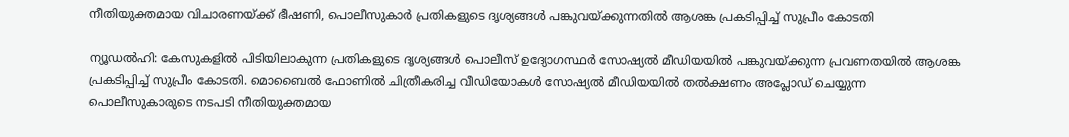നീതിയുക്തമായ വിചാരണയ്ക്ക് ഭീഷണി, പൊലീസുകാര്‍ പ്രതികളുടെ ദൃശ്യങ്ങള്‍ പങ്കുവയ്ക്കുന്നതില്‍ ആശങ്ക പ്രകടിപ്പിച്ച് സുപ്രീം കോടതി

ന്യൂഡല്‍ഹി: കേസുകളില്‍ പിടിയിലാകുന്ന പ്രതികളുടെ ദൃശ്യങ്ങള്‍ പൊലീസ് ഉദ്യോഗസ്ഥര്‍ സോഷ്യല്‍ മീഡിയയില്‍ പങ്കുവയ്ക്കുന്ന പ്രവണതയില്‍ ആശങ്ക പ്രകടിപ്പിച്ച് സുപ്രീം കോടതി. മൊബൈല്‍ ഫോണില്‍ ചിത്രീകരിച്ച വീഡിയോകള്‍ സോഷ്യല്‍ മീഡിയയില്‍ തല്‍ക്ഷണം അപ്ലോഡ് ചെയ്യുന്ന പൊലീസുകാരുടെ നടപടി നീതിയുക്തമായ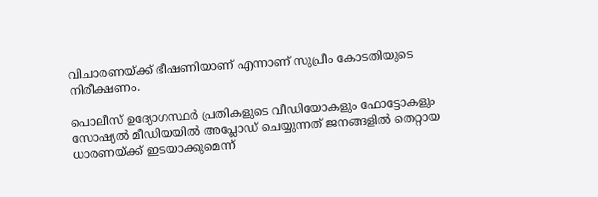വിചാരണയ്ക്ക് ഭീഷണിയാണ് എന്നാണ് സുപ്രീം കോടതിയുടെ നിരീക്ഷണം.

പൊലീസ് ഉദ്യോഗസ്ഥര്‍ പ്രതികളുടെ വീഡിയോകളും ഫോട്ടോകളും സോഷ്യല്‍ മീഡിയയില്‍ അപ്ലോഡ് ചെയ്യുന്നത് ജനങ്ങളില്‍ തെറ്റായ ധാരണയ്ക്ക് ഇടയാക്കുമെന്ന്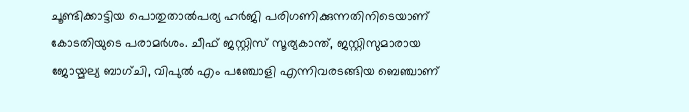ചൂണ്ടിക്കാട്ടിയ പൊതുതാല്‍പര്യ ഹര്‍ജി പരിഗണിക്കുന്നതിനിടെയാണ് കോടതിയുടെ പരാമര്‍ശം. ചീഫ് ജസ്റ്റിസ് സൂര്യകാന്ത്, ജസ്റ്റിസുമാരായ ജോയ്മല്യ ബാഗ്ചി, വിപുല്‍ എം പഞ്ചോളി എന്നിവരടങ്ങിയ ബെഞ്ചാണ്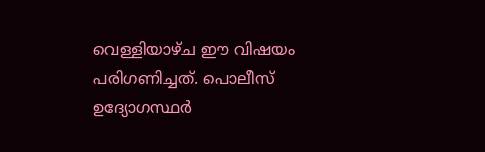വെള്ളിയാഴ്ച ഈ വിഷയം പരിഗണിച്ചത്. പൊലീസ് ഉദ്യോഗസ്ഥര്‍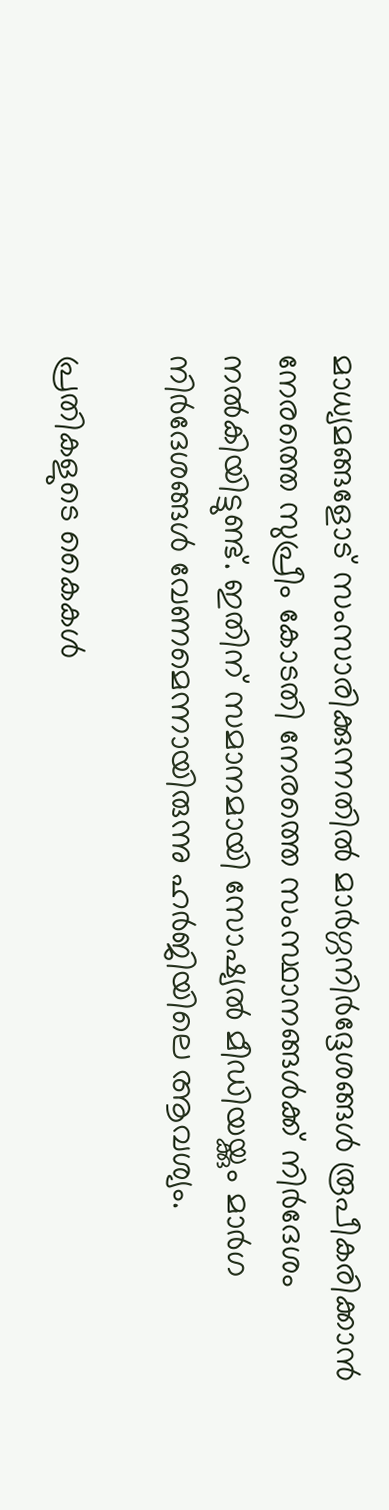മാധ്യമങ്ങളോട് സംസാരിക്കുന്നതില്‍ മാര്‍ഗ്ഗനിര്‍ദ്ദേശങ്ങള്‍ രൂപീകരിക്കാന്‍ നേരത്തെ സുപ്രീം കോടതി നേരത്തെ സംസ്ഥാനങ്ങള്‍ക്ക് നിര്‍ദേശം നല്‍കിയിട്ടുണ്ട്. ഇതിന് സമാനമായി സോഷ്യല്‍ മീഡിയയ്ക്കും മാര്‍ഗ നിര്‍ദേശങ്ങള്‍ വേണമെന്നായിരുന്നു ഹര്‍ജിയിലെ ആവശ്യം.

പ്രതികളുടെ കൈകള്‍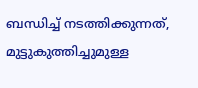ബന്ധിച്ച് നടത്തിക്കുന്നത്, മുട്ടുകുത്തിച്ചുമുള്ള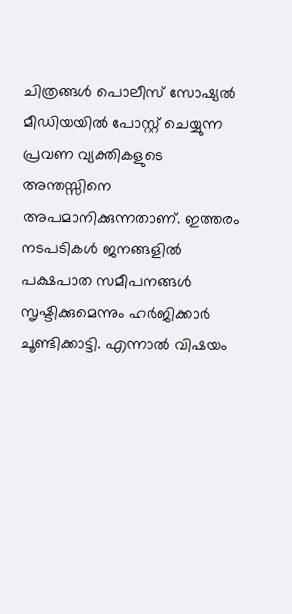ചിത്രങ്ങള്‍ പൊലീസ് സോഷ്യല്‍ മീഡിയയില്‍ പോസ്റ്റ് ചെയ്യുന്ന പ്രവണ വ്യക്തികളുടെ അന്തസ്സിനെ അപമാനിക്കുന്നതാണ്. ഇത്തരം നടപടികള്‍ ജനങ്ങളില്‍ പക്ഷപാത സമീപനങ്ങള്‍ സൃഷ്ടിക്കുമെന്നും ഹര്‍ജിക്കാര്‍ ചൂണ്ടിക്കാട്ടി. എന്നാല്‍ വിഷയം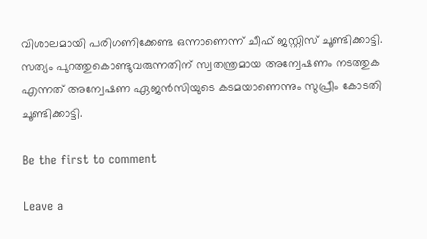വിശാലമായി പരിഗണിക്കേണ്ട ഒന്നാണെന്ന് ചീഫ് ജസ്റ്റിസ് ചൂണ്ടിക്കാട്ടി. സത്യം പുറത്തുകൊണ്ടുവരുന്നതിന് സ്വതന്ത്രമായ അന്വേഷണം നടത്തുക എന്നത് അന്വേഷണ ഏജന്‍സിയുടെ കടമയാണെന്നും സുപ്രീം കോടതി ചൂണ്ടിക്കാട്ടി.

Be the first to comment

Leave a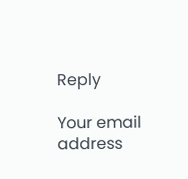Reply

Your email address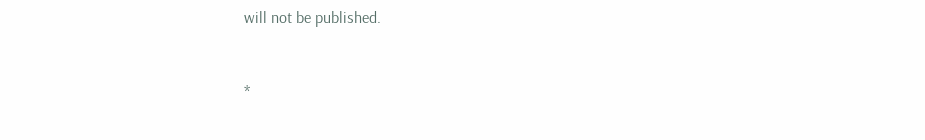will not be published.


*